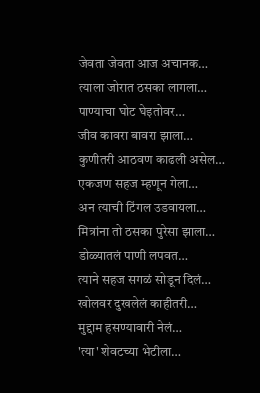जेवता जेवता आज अचानक…
त्याला जोरात ठसका लागला…
पाण्याचा घोट घेइतोवर…
जीव कावरा बावरा झाला…
कुणीतरी आठवण काढली असेल…
एकजण सहज म्हणून गेला…
अन त्याची टिंगल उडवायला…
मित्रांना तो ठसका पुरेसा झाला…
डोळ्यातलं पाणी लपवत…
त्याने सहज सगळं सोडून दिलं…
खोलवर दुखलेलं काहीतरी…
मुद्दाम हसण्यावारी नेलं…
'त्या' शेवटच्या भेटीला…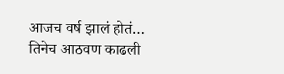आजच वर्ष झालं होतं…
तिनेच आठवण काढली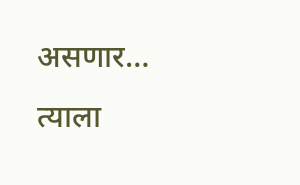असणार…
त्याला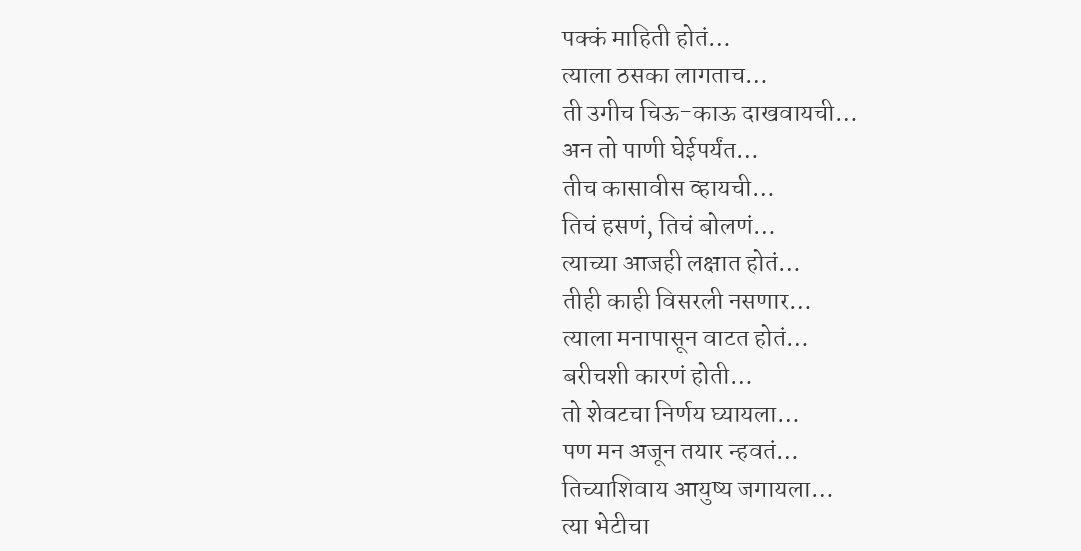पक्कं माहिती होतं…
त्याला ठसका लागताच…
ती उगीच चिऊ-काऊ दाखवायची…
अन तो पाणी घेईपर्यंत…
तीच कासावीस व्हायची…
तिचं हसणं, तिचं बोलणं…
त्याच्या आजही लक्षात होतं…
तीही काही विसरली नसणार…
त्याला मनापासून वाटत होतं…
बरीचशी कारणं होती…
तो शेवटचा निर्णय घ्यायला…
पण मन अजून तयार न्हवतं…
तिच्याशिवाय आयुष्य जगायला…
त्या भेटीचा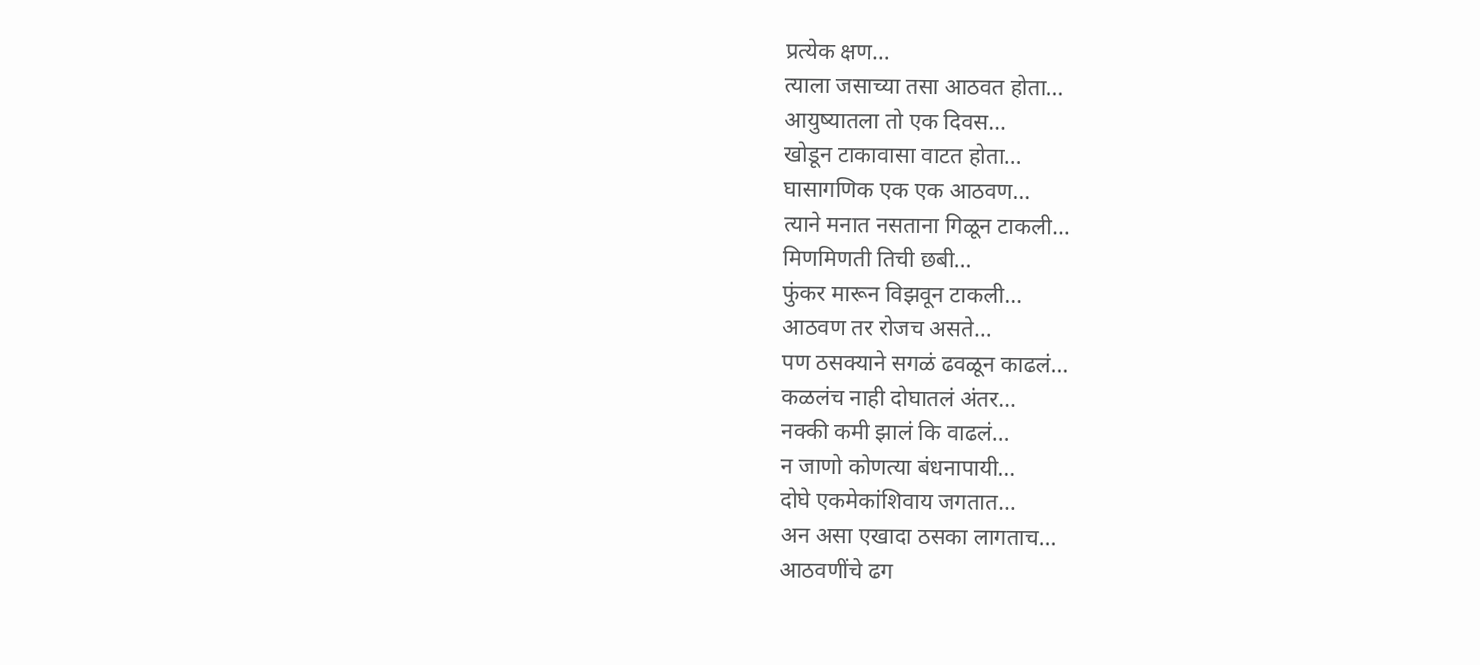प्रत्येक क्षण…
त्याला जसाच्या तसा आठवत होता…
आयुष्यातला तो एक दिवस…
खोडून टाकावासा वाटत होता…
घासागणिक एक एक आठवण…
त्याने मनात नसताना गिळून टाकली…
मिणमिणती तिची छबी…
फुंकर मारून विझवून टाकली…
आठवण तर रोजच असते…
पण ठसक्याने सगळं ढवळून काढलं…
कळलंच नाही दोघातलं अंतर…
नक्की कमी झालं कि वाढलं…
न जाणो कोणत्या बंधनापायी…
दोघे एकमेकांशिवाय जगतात…
अन असा एखादा ठसका लागताच…
आठवणींचे ढग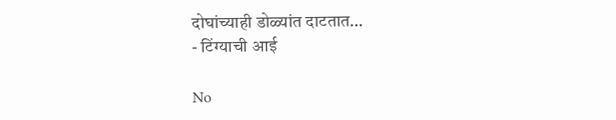दोघांच्याही डोळ्यांत दाटतात…
- टिंग्याची आई

No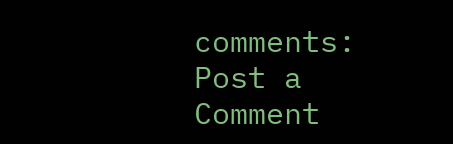comments:
Post a Comment